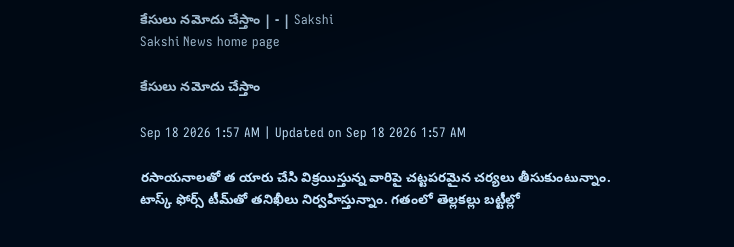కేసులు నమోదు చేస్తాం | - | Sakshi
Sakshi News home page

కేసులు నమోదు చేస్తాం

Sep 18 2026 1:57 AM | Updated on Sep 18 2026 1:57 AM

రసాయనాలతో త యారు చేసి విక్రయిస్తున్న వారిపై చట్టపరమైన చర్యలు తీసుకుంటున్నాం. టాస్క్‌ ఫోర్స్‌ టీమ్‌తో తనిఖీలు నిర్వహిస్తున్నాం. గతంలో తెల్లకల్లు బట్టీల్లో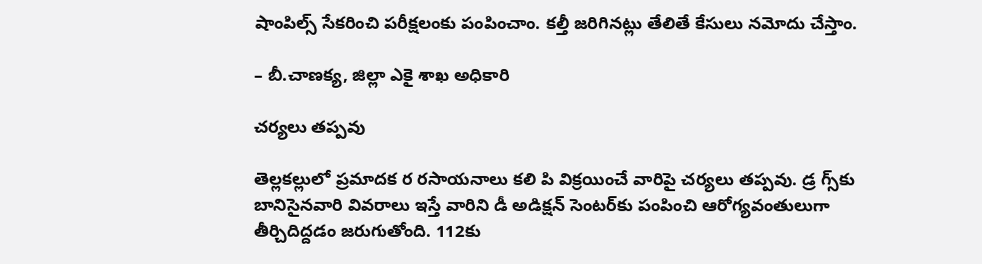షాంపిల్స్‌ సేకరించి పరీక్షలంకు పంపించాం. కల్తీ జరిగినట్లు తేలితే కేసులు నమోదు చేస్తాం.

– బీ.చాణక్య, జిల్లా ఎకై శాఖ అధికారి

చర్యలు తప్పవు

తెల్లకల్లులో ప్రమాదక ర రసాయనాలు కలి పి విక్రయించే వారిపై చర్యలు తప్పవు. డ్ర గ్స్‌కు బానిసైనవారి వివరాలు ఇస్తే వారిని డీ అడిక్షన్‌ సెంటర్‌కు పంపించి ఆరోగ్యవంతులుగా తీర్చిదిద్దడం జరుగుతోంది. 112కు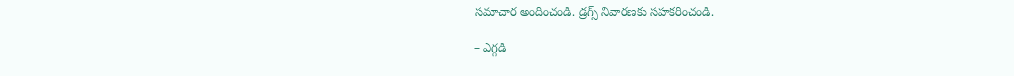సమాచార అందించండి. డ్రగ్స్‌ నివారణకు సహకరించండి.

– ఎగ్గడి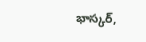భాస్కర్‌,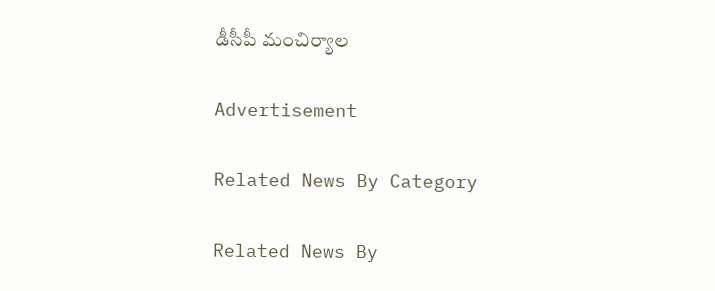డీసీపీ మంచిర్యాల

Advertisement

Related News By Category

Related News By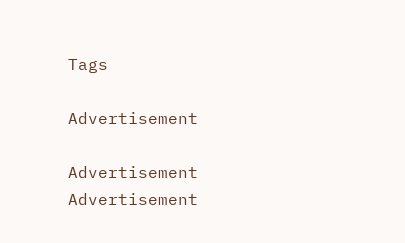Tags

Advertisement

Advertisement
Advertisement